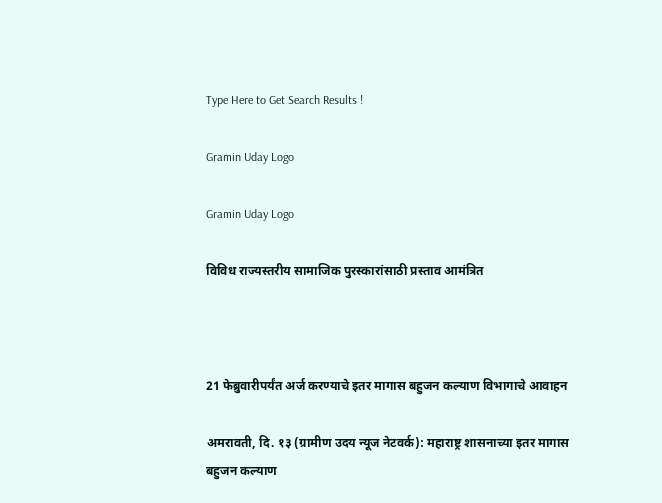Type Here to Get Search Results !

Gramin Uday Logo

Gramin Uday Logo

विविध राज्यस्तरीय सामाजिक पुरस्कारांसाठी प्रस्ताव आमंत्रित



21 फेब्रुवारीपर्यंत अर्ज करण्याचे इतर मागास बहुजन कल्याण विभागाचे आवाहन

अमरावती, दि. १३ (ग्रामीण उदय न्यूज नेटवर्क): महाराष्ट्र शासनाच्या इतर मागास बहुजन कल्याण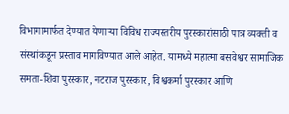विभागामार्फत देण्यात येणाऱ्या विविध राज्यस्तरीय पुरस्कारांसाठी पात्र व्यक्ती व संस्थांकडून प्रस्ताव मागविण्यात आले आहेत. यामध्ये महात्मा बसवेश्वर सामाजिक समता-शिवा पुरस्कार, नटराज पुरस्कार, विश्वकर्मा पुरस्कार आणि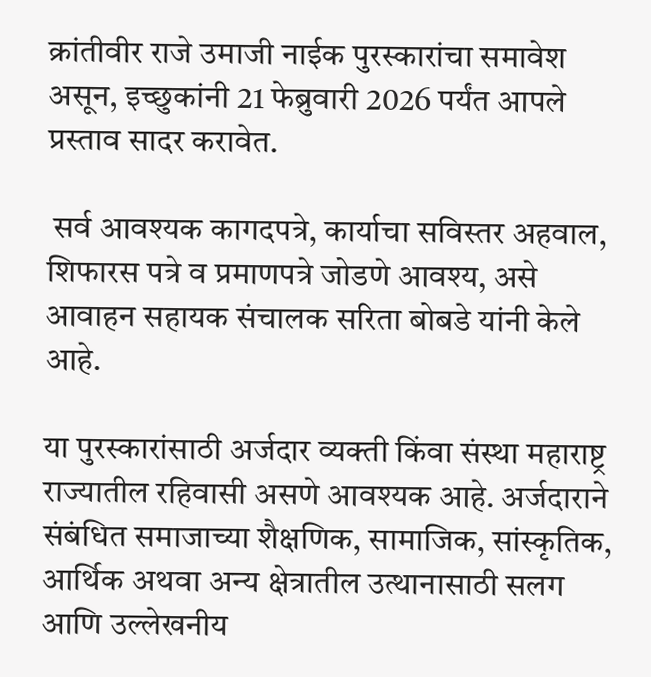क्रांतीवीर राजे उमाजी नाईक पुरस्कारांचा समावेश असून, इच्छुकांनी 21 फेब्रुवारी 2026 पर्यंत आपले प्रस्ताव सादर करावेत.

 सर्व आवश्यक कागदपत्रे, कार्याचा सविस्तर अहवाल, शिफारस पत्रे व प्रमाणपत्रे जोडणे आवश्य, असे आवाहन सहायक संचालक सरिता बोबडे यांनी केले आहे.

या पुरस्कारांसाठी अर्जदार व्यक्ती किंवा संस्था महाराष्ट्र राज्यातील रहिवासी असणे आवश्यक आहे. अर्जदाराने संबंधित समाजाच्या शैक्षणिक, सामाजिक, सांस्कृतिक, आर्थिक अथवा अन्य क्षेत्रातील उत्थानासाठी सलग आणि उल्लेखनीय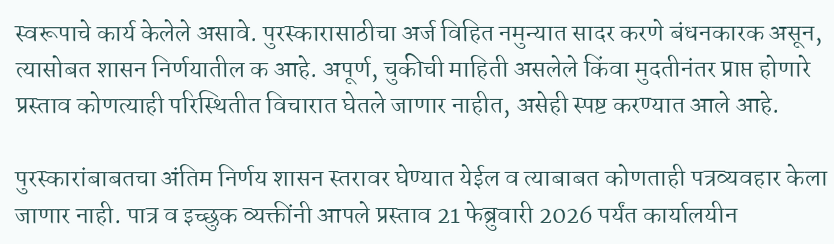स्वरूपाचे कार्य केलेले असावे. पुरस्कारासाठीचा अर्ज विहित नमुन्यात सादर करणे बंधनकारक असून, त्यासोबत शासन निर्णयातील क आहे. अपूर्ण, चुकीची माहिती असलेले किंवा मुदतीनंतर प्राप्त होणारे प्रस्ताव कोणत्याही परिस्थितीत विचारात घेतले जाणार नाहीत, असेही स्पष्ट करण्यात आले आहे.

पुरस्कारांबाबतचा अंतिम निर्णय शासन स्तरावर घेण्यात येईल व त्याबाबत कोणताही पत्रव्यवहार केला जाणार नाही. पात्र व इच्छुक व्यक्तींनी आपले प्रस्ताव 21 फेब्रुवारी 2026 पर्यंत कार्यालयीन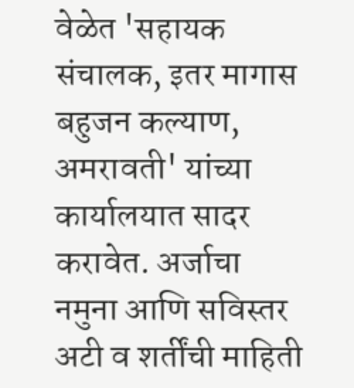वेळेत 'सहायक संचालक, इतर मागास बहुजन कल्याण, अमरावती' यांच्या कार्यालयात सादर करावेत. अर्जाचा नमुना आणि सविस्तर अटी व शर्तींची माहिती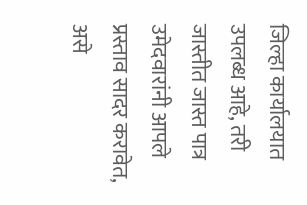जिल्हा कार्यालयात उपलब्ध आहे, तरी जास्तीत जास्त पात्र उमेदवारांनी आपले प्रस्ताव सादर करावेत, असे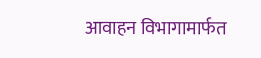आवाहन विभागामार्फत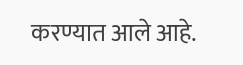करण्यात आले आहे.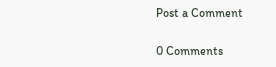Post a Comment

0 Comments